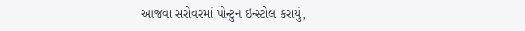આજવા સરોવરમાં પોન્ટુન ઇન્સ્ટોલ કરાયું,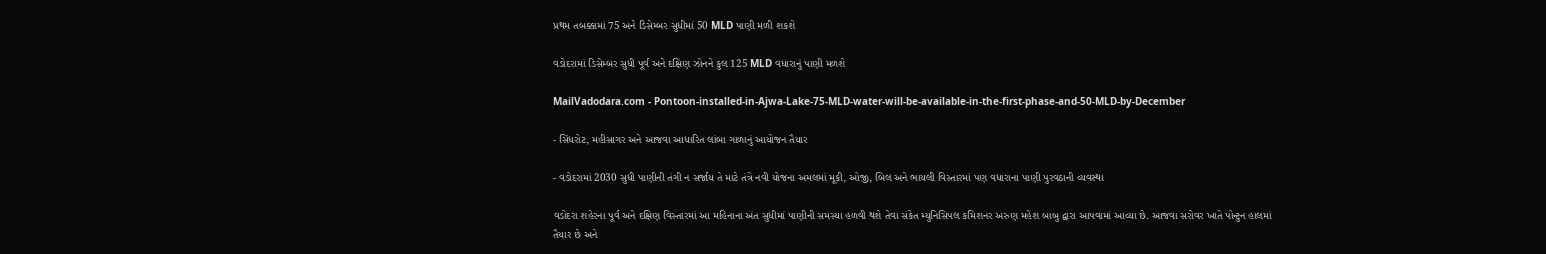પ્રથમ તબક્કામાં 75 અને ડિસેમ્બર સુધીમાં 50 MLD પાણી મળી શકશે

વડોદરામાં ડિસેમ્બર સુધી પૂર્વ અને દક્ષિણ ઝોનને કુલ 125 MLD વધારાનું પાણી મળશે

MailVadodara.com - Pontoon-installed-in-Ajwa-Lake-75-MLD-water-will-be-available-in-the-first-phase-and-50-MLD-by-December

- સિંધરોટ, મહીસાગર અને આજવા આધારિત લાંબા ગાળાનું આયોજન તૈયાર

- વડોદરામાં 2030 સુધી પાણીની તંગી ન સર્જાય તે માટે તંત્રે નવી યોજના અમલમાં મૂકી, ઓજી, બિલ અને ભાયલી વિસ્તારમાં પણ વધારાના પાણી પુરવઠાની વ્યવસ્થા

વડોદરા શહેરના પૂર્વ અને દક્ષિણ વિસ્તારમાં આ મહિનાના અંત સુધીમાં પાણીની સમસ્યા હળવી થશે તેવા સંકેત મ્યુનિસિપલ કમિશનર અરુણ મહેશ બાબુ દ્વારા આપવામાં આવ્યા છે. આજવા સરોવર ખાતે પોન્ટુન હાલમાં તૈયાર છે અને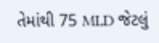તેમાંથી 75 MLD જેટલું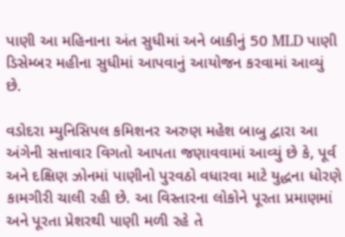પાણી આ મહિનાના અંત સુધીમાં અને બાકીનું 50 MLD પાણી ડિસેમ્બર મહીના સુધીમાં આપવાનું આયોજન કરવામાં આવ્યું છે.

વડોદરા મ્યુનિસિપલ કમિશનર અરુણ મહેશ બાબુ દ્વારા આ અંગેની સત્તાવાર વિગતો આપતા જણાવવામાં આવ્યું છે કે, પૂર્વ અને દક્ષિણ ઝોનમાં પાણીનો પુરવઠો વધારવા માટે યુદ્ધના ધોરણે કામગીરી ચાલી રહી છે. આ વિસ્તારના લોકોને પૂરતા પ્રમાણમાં અને પૂરતા પ્રેશરથી પાણી મળી રહે તે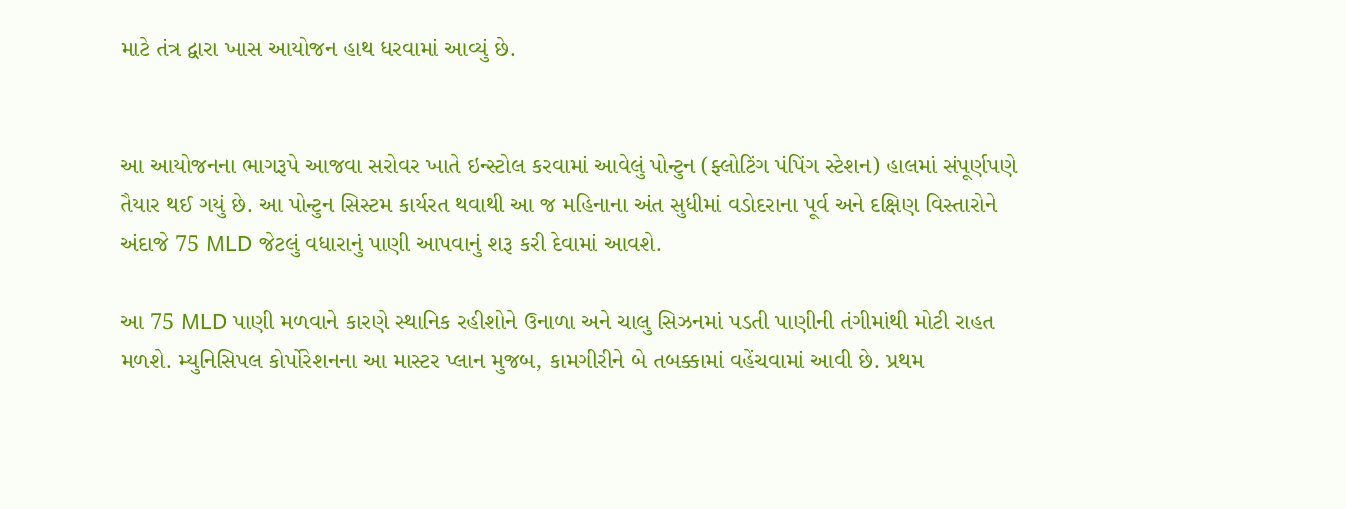માટે તંત્ર દ્વારા ખાસ આયોજન હાથ ધરવામાં આવ્યું છે.


આ આયોજનના ભાગરૂપે આજવા સરોવર ખાતે ઇન્સ્ટોલ કરવામાં આવેલું પોન્ટુન (ફ્લોટિંગ પંપિંગ સ્ટેશન) હાલમાં સંપૂર્ણપણે તૈયાર થઈ ગયું છે. આ પોન્ટુન સિસ્ટમ કાર્યરત થવાથી આ જ મહિનાના અંત સુધીમાં વડોદરાના પૂર્વ અને દક્ષિણ વિસ્તારોને અંદાજે 75 MLD જેટલું વધારાનું પાણી આપવાનું શરૂ કરી દેવામાં આવશે.

આ 75 MLD પાણી મળવાને કારણે સ્થાનિક રહીશોને ઉનાળા અને ચાલુ સિઝનમાં પડતી પાણીની તંગીમાંથી મોટી રાહત મળશે. મ્યુનિસિપલ કોર્પોરેશનના આ માસ્ટર પ્લાન મુજબ, કામગીરીને બે તબક્કામાં વહેંચવામાં આવી છે. પ્રથમ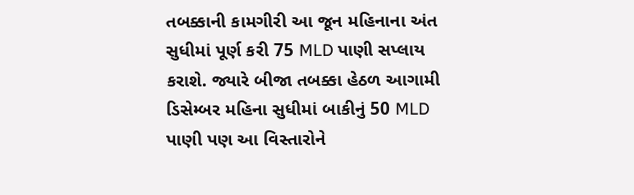તબક્કાની કામગીરી આ જૂન મહિનાના અંત સુધીમાં પૂર્ણ કરી 75 MLD પાણી સપ્લાય કરાશે. જ્યારે બીજા તબક્કા હેઠળ આગામી ડિસેમ્બર મહિના સુધીમાં બાકીનું 50 MLD પાણી પણ આ વિસ્તારોને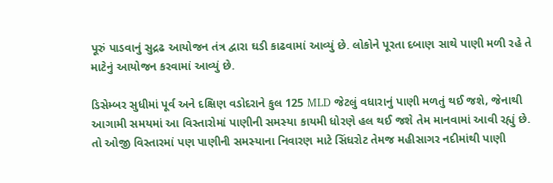પૂરું પાડવાનું સુદ્રઢ આયોજન તંત્ર દ્વારા ઘડી કાઢવામાં આવ્યું છે. લોકોને પૂરતા દબાણ સાથે પાણી મળી રહે તે માટેનું આયોજન કરવામાં આવ્યું છે.

ડિસેમ્બર સુધીમાં પૂર્વ અને દક્ષિણ વડોદરાને કુલ 125 MLD જેટલું વધારાનું પાણી મળતું થઈ જશે, જેનાથી આગામી સમયમાં આ વિસ્તારોમાં પાણીની સમસ્યા કાયમી ધોરણે હલ થઈ જશે તેમ માનવામાં આવી રહ્યું છે. તો ઓજી વિસ્તારમાં પણ પાણીની સમસ્યાના નિવારણ માટે સિંધરોટ તેમજ મહીસાગર નદીમાંથી પાણી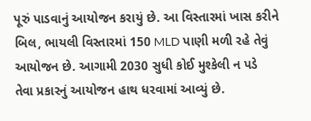પૂરું પાડવાનું આયોજન કરાયું છે. આ વિસ્તારમાં ખાસ કરીને બિલ, ભાયલી વિસ્તારમાં 150 MLD પાણી મળી રહે તેવું આયોજન છે. આગામી 2030 સુધી કોઈ મુશ્કેલી ન પડે તેવા પ્રકારનું આયોજન હાથ ધરવામાં આવ્યું છે.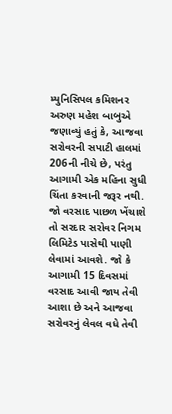મ્યુનિસિપલ કમિશનર અરુણ મહેશ બાબુએ જણાવ્યું હતું કે, આજવા સરોવરની સપાટી હાલમાં 206ની નીચે છે, પરંતુ આગામી એક મહિના સુધી ચિંતા કરવાની જરૂર નથી. જો વરસાદ પાછળ ખેંચાશે તો સરદાર સરોવર નિગમ લિમિટેડ પાસેથી પાણી લેવામાં આવશે. જો કે આગામી 15 દિવસમાં વરસાદ આવી જાય તેવી આશા છે અને આજવા સરોવરનું લેવલ વધે તેવી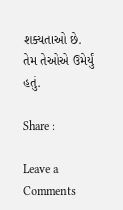શક્યતાઓ છે. તેમ તેઓએ ઉમેર્યું હતું.

Share :

Leave a Comments